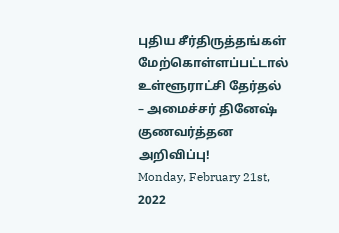புதிய சீர்திருத்தங்கள் மேற்கொள்ளப்பட்டால் உள்ளூராட்சி தேர்தல் – அமைச்சர் தினேஷ் குணவர்த்தன அறிவிப்பு!
Monday, February 21st, 2022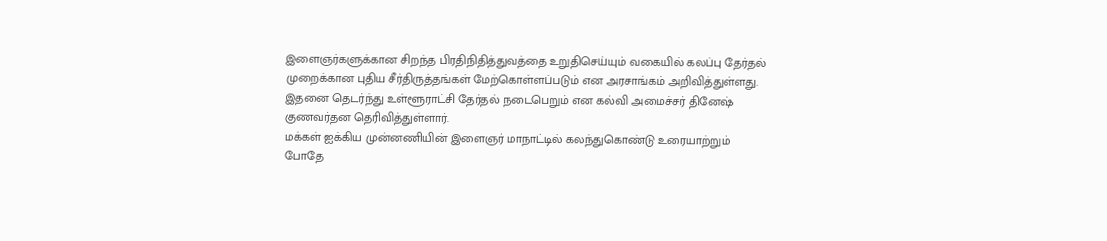இளைஞர்களுக்கான சிறந்த பிரதிநிதித்துவத்தை உறுதிசெய்யும் வகையில் கலப்பு தேர்தல் முறைக்கான புதிய சீர்திருத்தங்கள் மேற்கொள்ளப்படும் என அரசாங்கம் அறிவித்துள்ளது.
இதனை தெடர்ந்து உள்ளூராட்சி தேர்தல் நடைபெறும் என கல்வி அமைச்சர் தினேஷ் குணவர்தன தெரிவித்துள்ளார்.
மக்கள் ஐக்கிய முன்னணியின் இளைஞர் மாநாட்டில் கலந்துகொண்டு உரையாற்றும் போதே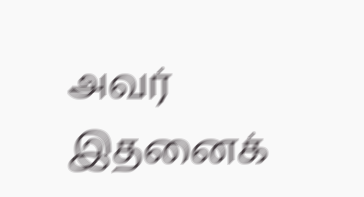அவர் இதனைக்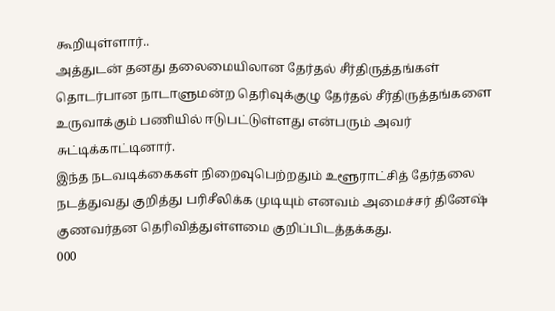கூறியுள்ளார்..
அத்துடன் தனது தலைமையிலான தேர்தல் சீர்திருத்தங்கள் தொடர்பான நாடாளுமன்ற தெரிவுக்குழு தேர்தல் சீர்திருத்தங்களை உருவாக்கும் பணியில் ஈடுபட்டுள்ளது என்பரும் அவர் சுட்டிக்காட்டினார்.
இந்த நடவடிக்கைகள் நிறைவுபெற்றதும் உளூராட்சித் தேர்தலை நடத்துவது குறித்து பரிசீலிக்க முடியும் எனவம் அமைச்சர் தினேஷ் குணவர்தன தெரிவித்துள்ளமை குறிப்பிடத்தக்கது.
000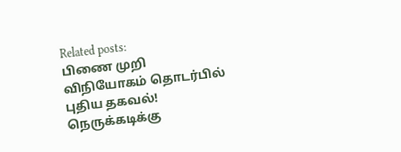Related posts:
பிணை முறி விநியோகம் தொடர்பில் புதிய தகவல்!
நெருக்கடிக்கு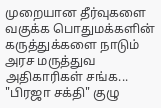முறையான தீர்வுகளை வகுக்க பொதுமக்களின் கருத்துக்களை நாடும் அரச மருத்துவ அதிகாரிகள் சங்க...
"பிரஜா சக்தி" குழு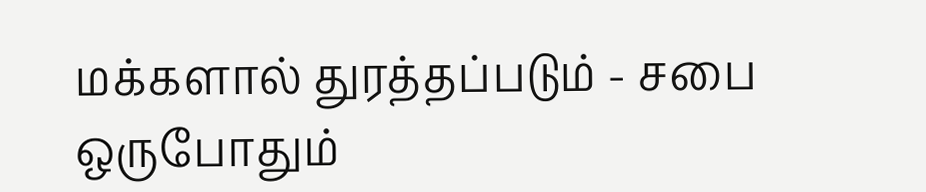மக்களால் துரத்தப்படும் - சபை ஒருபோதும்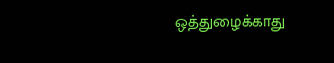ஒத்துழைக்காது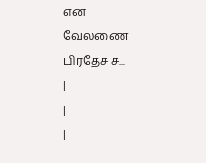என வேலணை பிரதேச ச...
|
|
|